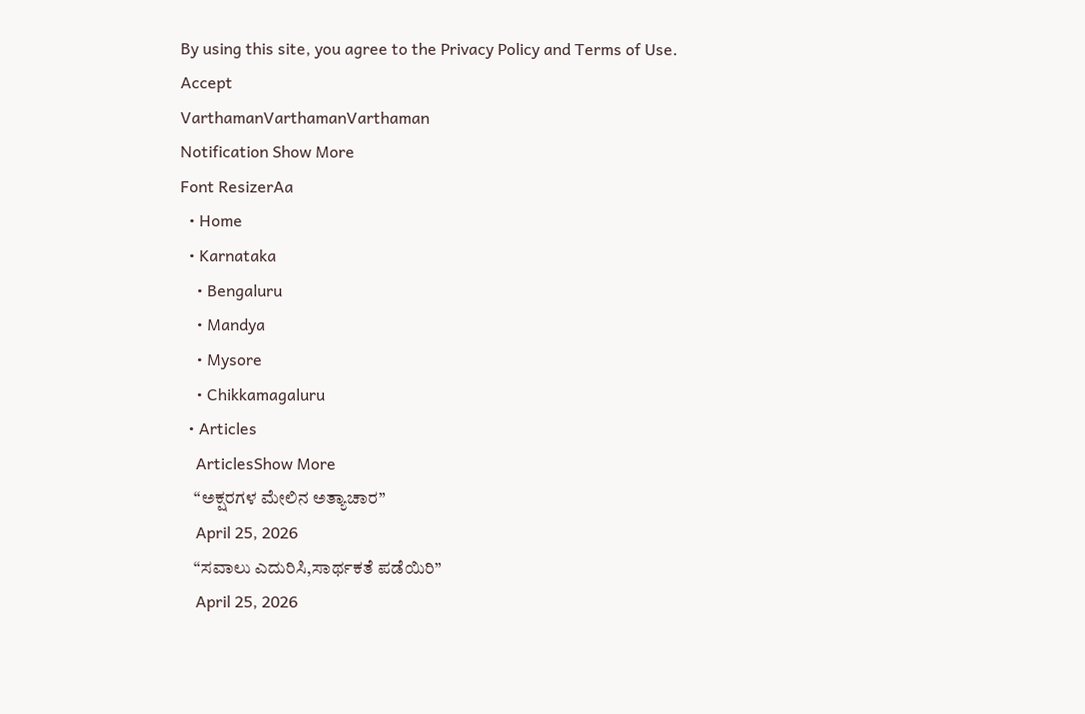By using this site, you agree to the Privacy Policy and Terms of Use.
Accept
VarthamanVarthamanVarthaman
Notification Show More
Font ResizerAa
  • Home
  • Karnataka
    • Bengaluru
    • Mandya
    • Mysore
    • Chikkamagaluru
  • Articles
    ArticlesShow More
    “ಅಕ್ಷರಗಳ ಮೇಲಿನ‌ ಅತ್ಯಾಚಾರ”
    April 25, 2026
    “ಸವಾಲು ಎದುರಿಸಿ,ಸಾರ್ಥಕತೆ ಪಡೆಯಿರಿ”
    April 25, 2026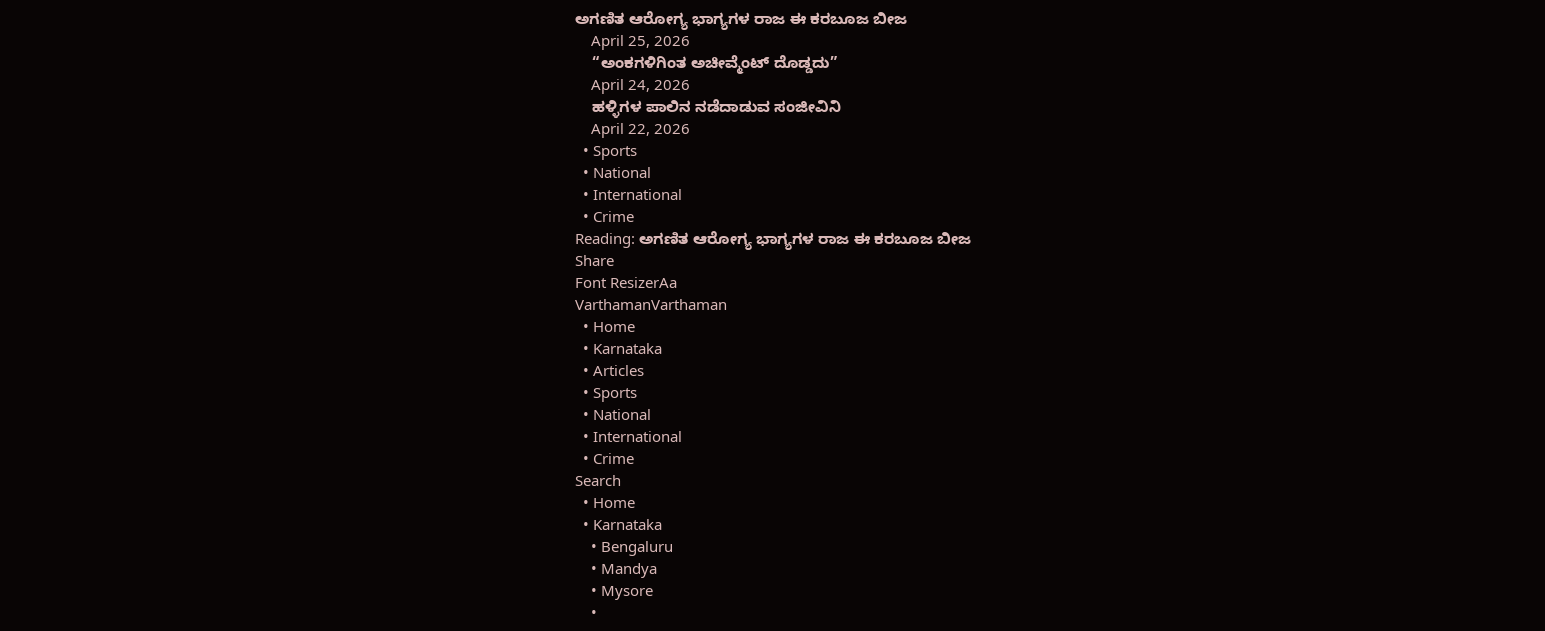ಅಗಣಿತ ಆರೋಗ್ಯ ಭಾಗ್ಯಗಳ ರಾಜ ಈ ಕರಬೂಜ ಬೀಜ
    April 25, 2026
    “ಅಂಕಗಳಿಗಿಂತ ಅಚೀವ್ಮೆಂಟ್ ದೊಡ್ಡದು”
    April 24, 2026
    ಹಳ್ಳಿಗಳ ಪಾಲಿನ ನಡೆದಾಡುವ ಸಂಜೀವಿನಿ
    April 22, 2026
  • Sports
  • National
  • International
  • Crime
Reading: ಅಗಣಿತ ಆರೋಗ್ಯ ಭಾಗ್ಯಗಳ ರಾಜ ಈ ಕರಬೂಜ ಬೀಜ
Share
Font ResizerAa
VarthamanVarthaman
  • Home
  • Karnataka
  • Articles
  • Sports
  • National
  • International
  • Crime
Search
  • Home
  • Karnataka
    • Bengaluru
    • Mandya
    • Mysore
    •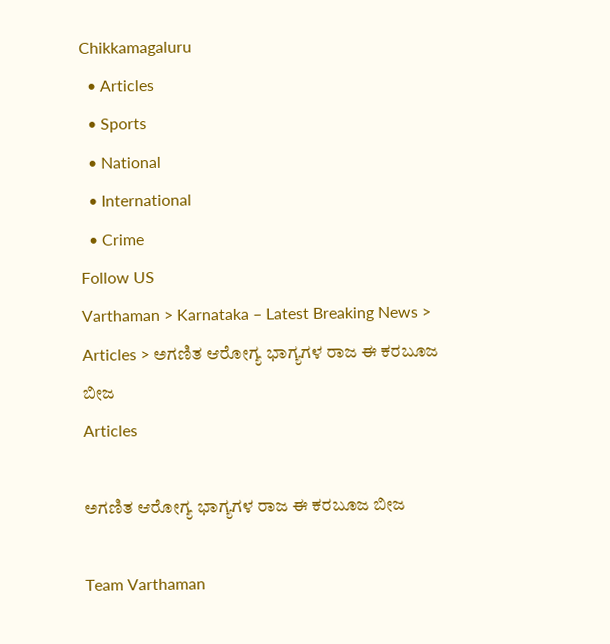Chikkamagaluru
  • Articles
  • Sports
  • National
  • International
  • Crime
Follow US
Varthaman > Karnataka – Latest Breaking News > Articles > ಅಗಣಿತ ಆರೋಗ್ಯ ಭಾಗ್ಯಗಳ ರಾಜ ಈ ಕರಬೂಜ ಬೀಜ
Articles

ಅಗಣಿತ ಆರೋಗ್ಯ ಭಾಗ್ಯಗಳ ರಾಜ ಈ ಕರಬೂಜ ಬೀಜ

Team Varthaman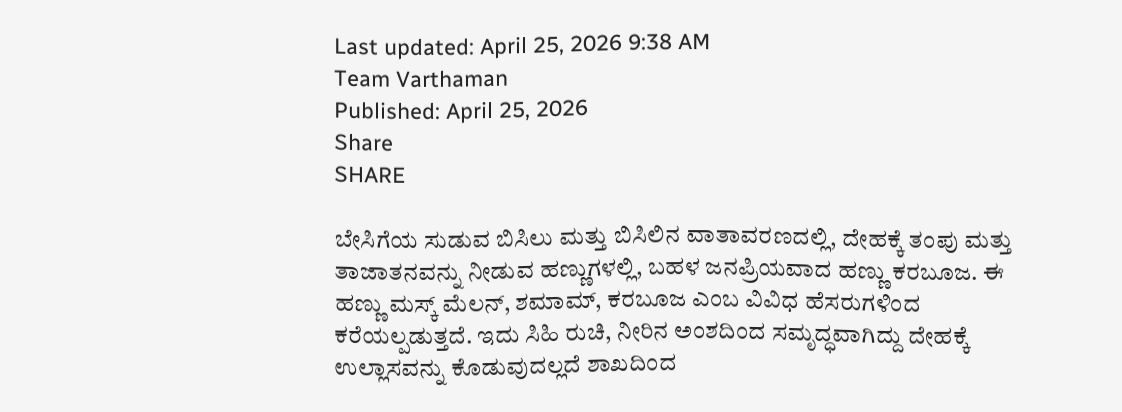Last updated: April 25, 2026 9:38 AM
Team Varthaman
Published: April 25, 2026
Share
SHARE

ಬೇಸಿಗೆಯ ಸುಡುವ ಬಿಸಿಲು ಮತ್ತು ಬಿಸಿಲಿನ ವಾತಾವರಣದಲ್ಲಿ, ದೇಹಕ್ಕೆ ತಂಪು ಮತ್ತು ತಾಜಾತನವನ್ನು ನೀಡುವ ಹಣ್ಣುಗಳಲ್ಲಿ, ಬಹಳ ಜನಪ್ರಿಯವಾದ ಹಣ್ಣು ಕರಬೂಜ. ಈ ಹಣ್ಣು ಮಸ್ಕ್ ಮೆಲನ್, ಶಮಾಮ್, ಕರಬೂಜ ಎಂಬ ವಿವಿಧ ಹೆಸರುಗಳಿಂದ ಕರೆಯಲ್ಪಡುತ್ತದೆ. ಇದು ಸಿಹಿ ರುಚಿ, ನೀರಿನ ಅಂಶದಿಂದ ಸಮೃದ್ಧವಾಗಿದ್ದು ದೇಹಕ್ಕೆ ಉಲ್ಲಾಸವನ್ನು ಕೊಡುವುದಲ್ಲದೆ ಶಾಖದಿಂದ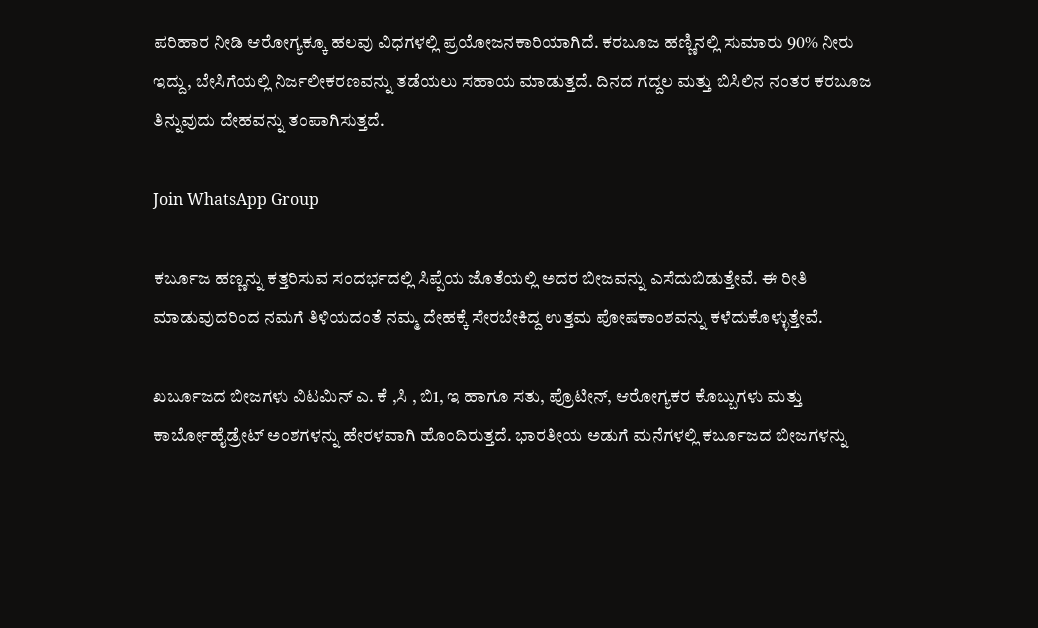ಪರಿಹಾರ ನೀಡಿ ಆರೋಗ್ಯಕ್ಕೂ ಹಲವು ವಿಧಗಳಲ್ಲಿ ಪ್ರಯೋಜನಕಾರಿಯಾಗಿದೆ. ಕರಬೂಜ ಹಣ್ಣಿನಲ್ಲಿ ಸುಮಾರು 90% ನೀರು ಇದ್ದು, ಬೇಸಿಗೆಯಲ್ಲಿ ನಿರ್ಜಲೀಕರಣವನ್ನು ತಡೆಯಲು ಸಹಾಯ ಮಾಡುತ್ತದೆ. ದಿನದ ಗದ್ದಲ ಮತ್ತು ಬಿಸಿಲಿನ ನಂತರ ಕರಬೂಜ ತಿನ್ನುವುದು ದೇಹವನ್ನು ತಂಪಾಗಿಸುತ್ತದೆ.

Join WhatsApp Group

ಕರ್ಬೂಜ ಹಣ್ಣನ್ನು ಕತ್ತರಿಸುವ ಸಂದರ್ಭದಲ್ಲಿ ಸಿಪ್ಪೆಯ ಜೊತೆಯಲ್ಲಿ ಅದರ ಬೀಜವನ್ನು ಎಸೆದುಬಿಡುತ್ತೇವೆ. ಈ ರೀತಿ ಮಾಡುವುದರಿಂದ ನಮಗೆ ತಿಳಿಯದಂತೆ ನಮ್ಮ ದೇಹಕ್ಕೆ ಸೇರಬೇಕಿದ್ದ ಉತ್ತಮ ಪೋಷಕಾಂಶವನ್ನು ಕಳೆದುಕೊಳ್ಳುತ್ತೇವೆ.

ಖರ್ಬೂಜದ ಬೀಜಗಳು ವಿಟಮಿನ್ ಎ. ಕೆ ,ಸಿ , ಬಿ1, ಇ ಹಾಗೂ ಸತು, ಪ್ರೊಟೀನ್, ಆರೋಗ್ಯಕರ ಕೊಬ್ಬುಗಳು ಮತ್ತು ಕಾರ್ಬೋಹೈಡ್ರೇಟ್ ಅಂಶಗಳನ್ನು ಹೇರಳವಾಗಿ ಹೊಂದಿರುತ್ತದೆ. ಭಾರತೀಯ ಅಡುಗೆ ಮನೆಗಳಲ್ಲಿ ಕರ್ಬೂಜದ ಬೀಜಗಳನ್ನು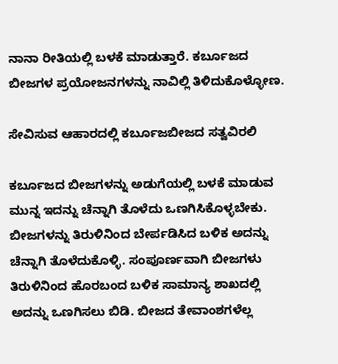ನಾನಾ ರೀತಿಯಲ್ಲಿ ಬಳಕೆ ಮಾಡುತ್ತಾರೆ. ಕರ್ಬೂಜದ ಬೀಜಗಳ ಪ್ರಯೋಜನಗಳನ್ನು ನಾವಿಲ್ಲಿ ತಿಳಿದುಕೊಳ್ಳೋಣ.

ಸೇವಿಸುವ ಆಹಾರದಲ್ಲಿ ಕರ್ಬೂಜಬೀಜದ ಸತ್ವವಿರಲಿ

ಕರ್ಬೂಜದ ಬೀಜಗಳನ್ನು ಅಡುಗೆಯಲ್ಲಿ ಬಳಕೆ ಮಾಡುವ ಮುನ್ನ ಇದನ್ನು ಚೆನ್ನಾಗಿ ತೊಳೆದು ಒಣಗಿಸಿಕೊಳ್ಳಬೇಕು. ಬೀಜಗಳನ್ನು ತಿರುಳಿನಿಂದ ಬೇರ್ಪಡಿಸಿದ ಬಳಿಕ ಅದನ್ನು ಚೆನ್ನಾಗಿ ತೊಳೆದುಕೊಳ್ಳಿ. ಸಂಪೂರ್ಣವಾಗಿ ಬೀಜಗಳು ತಿರುಳಿನಿಂದ ಹೊರಬಂದ ಬಳಿಕ ಸಾಮಾನ್ಯ ಶಾಖದಲ್ಲಿ ಅದನ್ನು ಒಣಗಿಸಲು ಬಿಡಿ. ಬೀಜದ ತೇವಾಂಶಗಳೆಲ್ಲ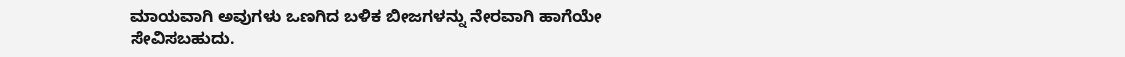ಮಾಯವಾಗಿ ಅವುಗಳು ಒಣಗಿದ ಬಳಿಕ ಬೀಜಗಳನ್ನು ನೇರವಾಗಿ ಹಾಗೆಯೇ ಸೇವಿಸಬಹುದು.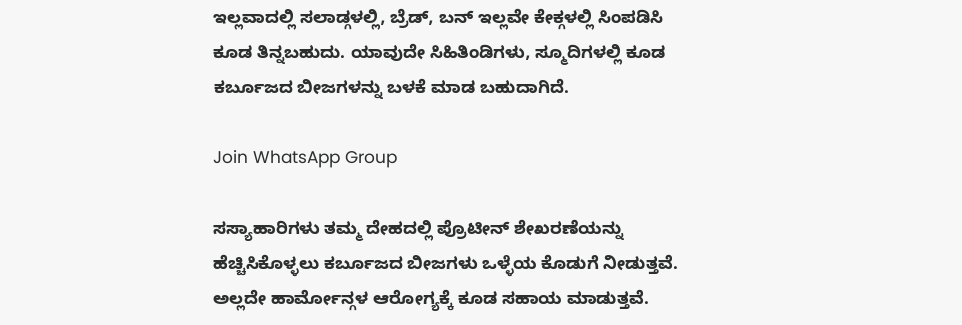ಇಲ್ಲವಾದಲ್ಲಿ ಸಲಾಡ್ಗಳಲ್ಲಿ, ಬ್ರೆಡ್, ಬನ್ ಇಲ್ಲವೇ ಕೇಕ್ಗಳಲ್ಲಿ ಸಿಂಪಡಿಸಿ ಕೂಡ ತಿನ್ನಬಹುದು. ಯಾವುದೇ ಸಿಹಿತಿಂಡಿಗಳು, ಸ್ಮೂದಿಗಳಲ್ಲಿ ಕೂಡ ಕರ್ಬೂಜದ ಬೀಜಗಳನ್ನು ಬಳಕೆ ಮಾಡ ಬಹುದಾಗಿದೆ.

Join WhatsApp Group

ಸಸ್ಯಾಹಾರಿಗಳು ತಮ್ಮ ದೇಹದಲ್ಲಿ ಪ್ರೊಟೀನ್ ಶೇಖರಣೆಯನ್ನು ಹೆಚ್ಚಿಸಿಕೊಳ್ಳಲು ಕರ್ಬೂಜದ ಬೀಜಗಳು ಒಳ್ಳೆಯ ಕೊಡುಗೆ ನೀಡುತ್ತವೆ. ಅಲ್ಲದೇ ಹಾರ್ಮೋನ್ಗಳ ಆರೋಗ್ಯಕ್ಕೆ ಕೂಡ ಸಹಾಯ ಮಾಡುತ್ತವೆ.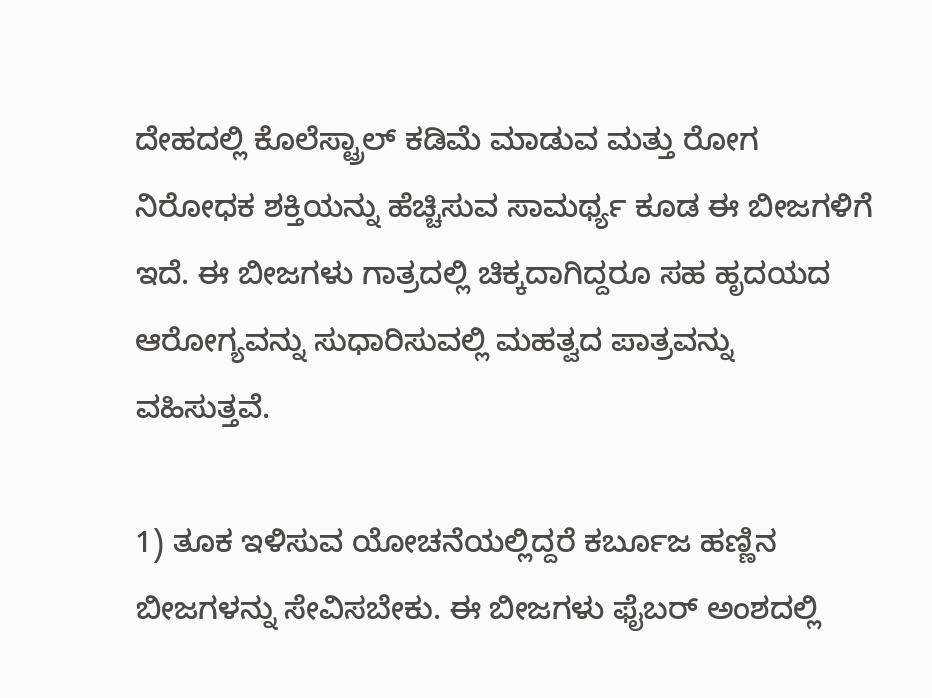ದೇಹದಲ್ಲಿ ಕೊಲೆಸ್ಟ್ರಾಲ್ ಕಡಿಮೆ ಮಾಡುವ ಮತ್ತು ರೋಗ ನಿರೋಧಕ ಶಕ್ತಿಯನ್ನು ಹೆಚ್ಚಿಸುವ ಸಾಮರ್ಥ್ಯ ಕೂಡ ಈ ಬೀಜಗಳಿಗೆ ಇದೆ. ಈ ಬೀಜಗಳು ಗಾತ್ರದಲ್ಲಿ ಚಿಕ್ಕದಾಗಿದ್ದರೂ ಸಹ ಹೃದಯದ ಆರೋಗ್ಯವನ್ನು ಸುಧಾರಿಸುವಲ್ಲಿ ಮಹತ್ವದ ಪಾತ್ರವನ್ನು ವಹಿಸುತ್ತವೆ.

1) ತೂಕ ಇಳಿಸುವ ಯೋಚನೆಯಲ್ಲಿದ್ದರೆ ಕರ್ಬೂಜ ಹಣ್ಣಿನ ಬೀಜಗಳನ್ನು ಸೇವಿಸಬೇಕು. ಈ ಬೀಜಗಳು ಫೈಬರ್ ಅಂಶದಲ್ಲಿ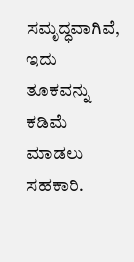ಸಮೃದ್ಧವಾಗಿವೆ, ಇದು ತೂಕವನ್ನು ಕಡಿಮೆ ಮಾಡಲು ಸಹಕಾರಿ.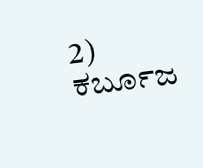2) ಕರ್ಬೂಜ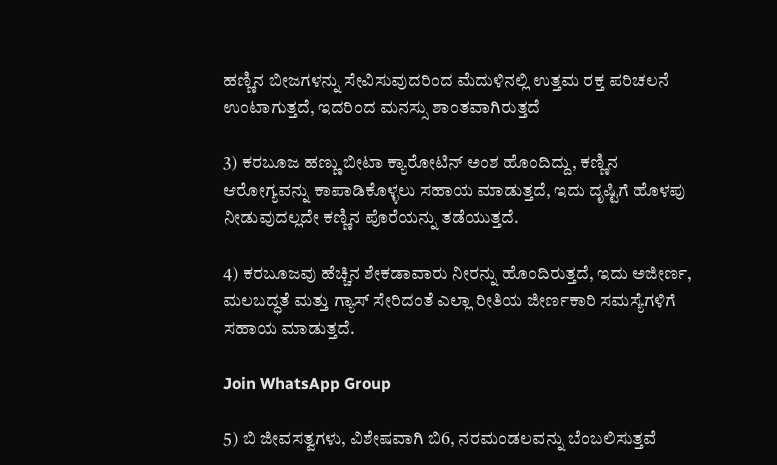ಹಣ್ಣಿನ ಬೀಜಗಳನ್ನು ಸೇವಿಸುವುದರಿಂದ ಮೆದುಳಿನಲ್ಲಿ ಉತ್ತಮ ರಕ್ತ ಪರಿಚಲನೆ ಉಂಟಾಗುತ್ತದೆ, ಇದರಿಂದ ಮನಸ್ಸು ಶಾಂತವಾಗಿರುತ್ತದೆ

3) ಕರಬೂಜ ಹಣ್ಣು ಬೀಟಾ ಕ್ಯಾರೋಟಿನ್ ಅಂಶ ಹೊಂದಿದ್ದು, ಕಣ್ಣಿನ ಆರೋಗ್ಯವನ್ನು ಕಾಪಾಡಿಕೊಳ್ಳಲು ಸಹಾಯ ಮಾಡುತ್ತದೆ, ಇದು ದೃಷ್ಟಿಗೆ ಹೊಳಪು ನೀಡುವುದಲ್ಲದೇ ಕಣ್ಣಿನ ಪೊರೆಯನ್ನು ತಡೆಯುತ್ತದೆ.

4) ಕರಬೂಜವು ಹೆಚ್ಚಿನ ಶೇಕಡಾವಾರು ನೀರನ್ನು ಹೊಂದಿರುತ್ತದೆ, ಇದು ಅಜೀರ್ಣ, ಮಲಬದ್ಧತೆ ಮತ್ತು ಗ್ಯಾಸ್ ಸೇರಿದಂತೆ ಎಲ್ಲಾ ರೀತಿಯ ಜೀರ್ಣಕಾರಿ ಸಮಸ್ಯೆಗಳಿಗೆ ಸಹಾಯ ಮಾಡುತ್ತದೆ.

Join WhatsApp Group

5) ಬಿ ಜೀವಸತ್ವಗಳು, ವಿಶೇಷವಾಗಿ ಬಿ6, ನರಮಂಡಲವನ್ನು ಬೆಂಬಲಿಸುತ್ತವೆ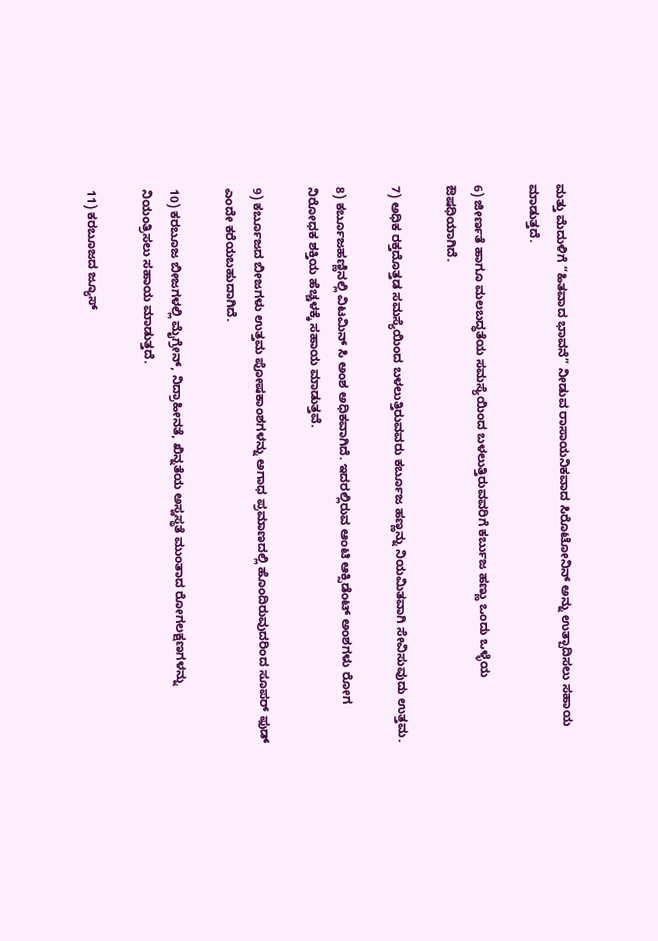ಮತ್ತು ಮೆದುಳಿಗೆ “ಹಿತವಾದ ಭಾವನೆ” ನೀಡುವ ರಾಸಾಯನಿಕವಾದ ಸಿರೊಟೋನಿನ್ ಅನ್ನು ಉತ್ಪಾದಿಸಲು ಸಹಾಯ ಮಾಡುತ್ತದೆ.

6) ಜೀರ್ಣತೆ ಹಾಗೂ ಮಲಬದ್ಧತೆಯ ಸಮಸ್ಯೆಯಿಂದ ಬಳಲುತ್ತಿರುವವರಿಗೆ ಕರ್ಬುಜ ಹಣ್ಣು ಒಂದು ಒಳ್ಳೆಯ ಔಷಧಿಯಾಗಿದೆ.

7) ಅಧಿಕ ರಕ್ತದೊತ್ತಡ ಸಮಸ್ಯೆಯಿಂದ ಬಳಲುತ್ತಿರುವವರು ಕರ್ಬೂಜ ಹಣ್ಣನ್ನು ನಿಯಮಿತವಾಗಿ ಸೇವಿಸುವುದು ಉತ್ತಮ.

8) ಕರ್ಬೂಜಹಣ್ಣಿನಲ್ಲಿ ವಿಟಮಿನ್‌ ಸಿ ಅಂಶ ಅಧಿಕವಾಗಿದೆ. ಇದರಲ್ಲಿರುವ ಆಂಟಿ ಆಕ್ಸಿಡೆಂಟ್‌ ಅಂಶಗಳು ರೋಗ ನಿರೋಧಕ ಶಕ್ತಿಯ ಹೆಚ್ಚಳಕ್ಕೆ ಸಹಾಯ ಮಾಡುತ್ತವೆ.

9) ಕರ್ಬೂಜದ ಬೀಜಗಳು ಉತ್ತಮ ಪೋಷಕಾಂಶಗಳನ್ನು ಅಗಾಧ ಪ್ರಮಾಣದಲ್ಲಿ ಹೊಂದಿರುವುದರಿಂದ ಸೂಪರ್ ಫುಡ್ ಎಂದೇ ಕರೆಯಬಹುದಾಗಿದೆ.

10) ಕರಬೂಜ ಬೀಜಗಳಲ್ಲಿ ಮೈಗ್ರೇನ್, ನಿದ್ರಾಹೀನತೆ, ಖಿನ್ನತೆಯ ಅಸ್ವಸ್ಥತೆ ಮುಂತಾದ ರೋಗಲಕ್ಷಣಗಳನ್ನು ನಿಯಂತ್ರಿಸಲು ಸಹಾಯ ಮಾಡುತ್ತದೆ.

11) ಕರಬೂಜದ ಜ್ಯೂಸ್‌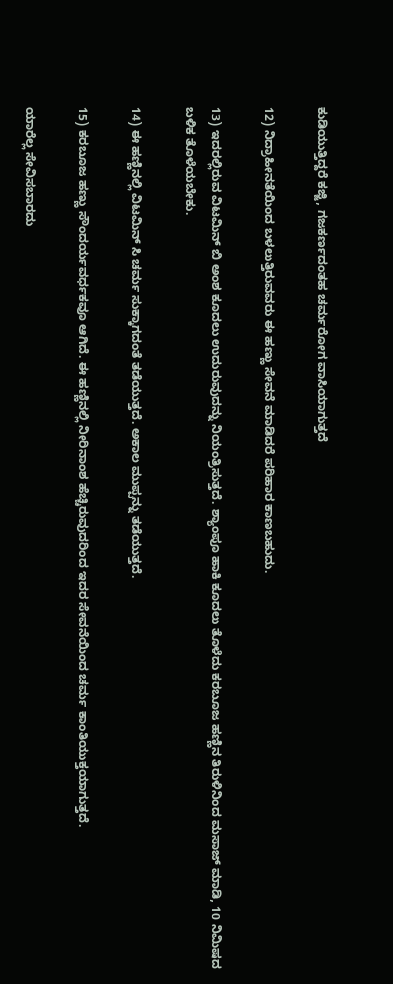ಕುಡಿಯುತ್ತಿದ್ದರೆ ಕಜ್ಜಿ, ಗಜಕರ್ಣದಂತಹ ಚರ್ಮರೋಗ ವಾಸಿಯಾಗುತ್ತದೆ

12) ನಿದ್ರಾಹೀನತೆಯಿಂದ ಬಳಲುತ್ತಿರುವವರು ಈ ಹಣ್ಣು ಸೇವನೆ ಮಾಡಿದರೆ ಪರಿಹಾರ ಕಾಣಬಹುದು.

13) ಇದರಲ್ಲಿರುವ ವಿಟಮಿನ್‌ ಬಿ ಅಂಶ ಕೂದಲು ಉದುರುವುದನ್ನು ನಿಯಂತ್ರಿಸುತ್ತದೆ. ಶ್ಯಾಂಪೂ ಹಾಕಿ ಕೂದಲು ತೊಳೆದು ಕರಬೂಜ ಹಣ್ಣಿನ ತಿರುಳಿನಿಂದ ಮಸಾಜ್‌ ಮಾಡಿ, 10 ನಿಮಿಷದ ಬಳಿಕ ತೊಳೆಯಬೇಕು.

14) ಈ ಹಣ್ಣಿನಲ್ಲಿ ವಿಟಮಿನ್‌ ಸಿ ಚರ್ಮ ಸುಕ್ಕಾಗದಂತೆ ತಡೆಯುತ್ತದೆ. ಅಕಾಲ ಮುಪ್ಪನ್ನು ತಡೆಯುತ್ತದೆ.

15) ಕರಬೂಜ ಹಣ್ಣು ಸೌಂದರ್ಯವರ್ಧಕವೂ ಆಗಿದೆ. ಈ ಹಣ್ಣಿನಲ್ಲಿ ನೀರಿನಾಂಶ ಹೆಚ್ಚಿರುವುದರಿಂದ ಇದರ ಸೇವನೆಯಿಂದ ಚರ್ಮ ಕಾಂತಿಯುಕ್ತಯಾಗುತ್ತದೆ.

ಯಾರೆಲ್ಲ ಸೇವಿಸಬಾರದು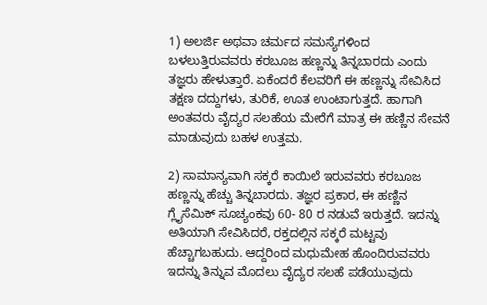1) ಅಲರ್ಜಿ ಅಥವಾ ಚರ್ಮದ ಸಮಸ್ಯೆಗಳಿಂದ ಬಳಲುತ್ತಿರುವವರು ಕರಬೂಜ ಹಣ್ಣನ್ನು ತಿನ್ನಬಾರದು ಎಂದು ತಜ್ಞರು ಹೇಳುತ್ತಾರೆ. ಏಕೆಂದರೆ ಕೆಲವರಿಗೆ ಈ ಹಣ್ಣನ್ನು ಸೇವಿಸಿದ ತಕ್ಷಣ ದದ್ದುಗಳು, ತುರಿಕೆ, ಊತ ಉಂಟಾಗುತ್ತದೆ. ಹಾಗಾಗಿ ಅಂತವರು ವೈದ್ಯರ ಸಲಹೆಯ ಮೇರೆಗೆ ಮಾತ್ರ ಈ ಹಣ್ಣಿನ ಸೇವನೆ ಮಾಡುವುದು ಬಹಳ ಉತ್ತಮ.

2) ಸಾಮಾನ್ಯವಾಗಿ ಸಕ್ಕರೆ ಕಾಯಿಲೆ ಇರುವವರು ಕರಬೂಜ ಹಣ್ಣನ್ನು ಹೆಚ್ಚು ತಿನ್ನಬಾರದು. ತಜ್ಞರ ಪ್ರಕಾರ, ಈ ಹಣ್ಣಿನ ಗ್ಲೈಸೆಮಿಕ್ ಸೂಚ್ಯಂಕವು 60- 80 ರ ನಡುವೆ ಇರುತ್ತದೆ. ಇದನ್ನು ಅತಿಯಾಗಿ ಸೇವಿಸಿದರೆ, ರಕ್ತದಲ್ಲಿನ ಸಕ್ಕರೆ ಮಟ್ಟವು ಹೆಚ್ಚಾಗಬಹುದು. ಆದ್ದರಿಂದ ಮಧುಮೇಹ ಹೊಂದಿರುವವರು ಇದನ್ನು ತಿನ್ನುವ ಮೊದಲು ವೈದ್ಯರ ಸಲಹೆ ಪಡೆಯುವುದು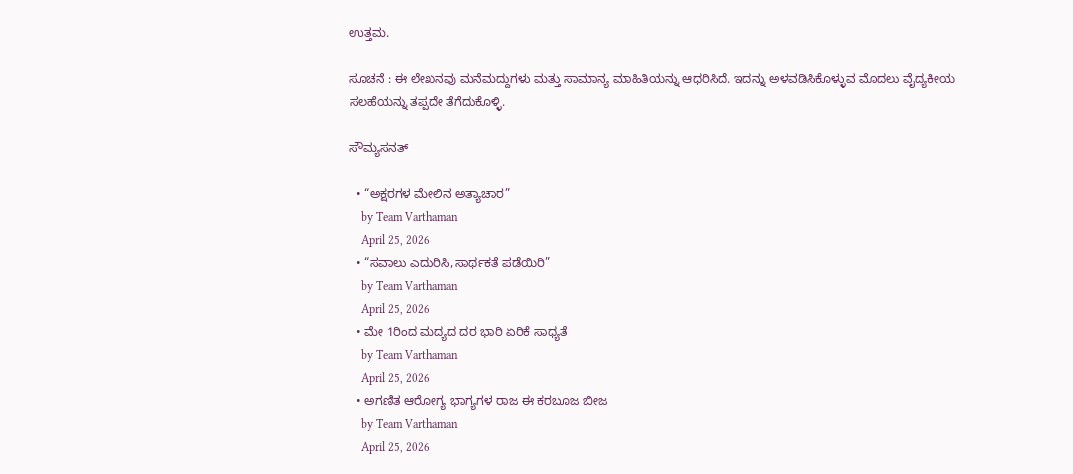ಉತ್ತಮ.

ಸೂಚನೆ : ಈ ಲೇಖನವು ಮನೆಮದ್ದುಗಳು ಮತ್ತು ಸಾಮಾನ್ಯ ಮಾಹಿತಿಯನ್ನು ಆಧರಿಸಿದೆ. ಇದನ್ನು ಅಳವಡಿಸಿಕೊಳ್ಳುವ ಮೊದಲು ವೈದ್ಯಕೀಯ ಸಲಹೆಯನ್ನು ತಪ್ಪದೇ ತೆಗೆದುಕೊಳ್ಳಿ.

ಸೌಮ್ಯಸನತ್

  • “ಅಕ್ಷರಗಳ ಮೇಲಿನ‌ ಅತ್ಯಾಚಾರ”
    by Team Varthaman
    April 25, 2026
  • “ಸವಾಲು ಎದುರಿಸಿ,ಸಾರ್ಥಕತೆ ಪಡೆಯಿರಿ”
    by Team Varthaman
    April 25, 2026
  • ಮೇ 1ರಿಂದ ಮದ್ಯದ ದರ ಭಾರಿ ಏರಿಕೆ ಸಾಧ್ಯತೆ
    by Team Varthaman
    April 25, 2026
  • ಅಗಣಿತ ಆರೋಗ್ಯ ಭಾಗ್ಯಗಳ ರಾಜ ಈ ಕರಬೂಜ ಬೀಜ
    by Team Varthaman
    April 25, 2026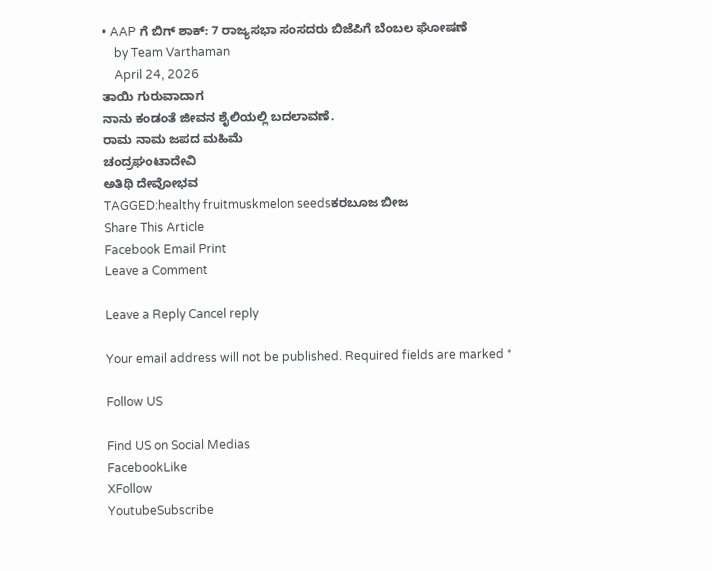• AAP ಗೆ ಬಿಗ್ ಶಾಕ್: 7 ರಾಜ್ಯಸಭಾ ಸಂಸದರು ಬಿಜೆಪಿಗೆ ಬೆಂಬಲ ಘೋಷಣೆ
    by Team Varthaman
    April 24, 2026
ತಾಯಿ ಗುರುವಾದಾಗ
ನಾನು ಕಂಡಂತೆ ಜೀವನ ಶೈಲಿಯಲ್ಲಿ ಬದಲಾವಣೆ.
ರಾಮ ನಾಮ ಜಪದ ಮಹಿಮೆ
ಚಂದ್ರಘಂಟಾದೇವಿ
ಅತಿಥಿ ದೇವೋಭವ
TAGGED:healthy fruitmuskmelon seedsಕರಬೂಜ ಬೀಜ
Share This Article
Facebook Email Print
Leave a Comment

Leave a Reply Cancel reply

Your email address will not be published. Required fields are marked *

Follow US

Find US on Social Medias
FacebookLike
XFollow
YoutubeSubscribe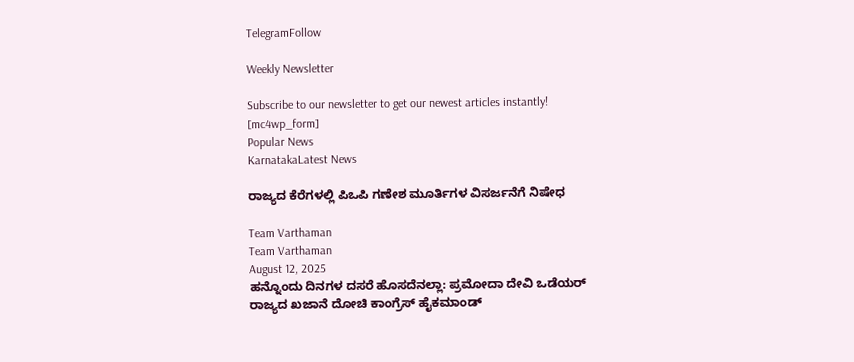TelegramFollow

Weekly Newsletter

Subscribe to our newsletter to get our newest articles instantly!
[mc4wp_form]
Popular News
KarnatakaLatest News

ರಾಜ್ಯದ ಕೆರೆಗಳಲ್ಲಿ ಪಿಒಪಿ ಗಣೇಶ ಮೂರ್ತಿಗಳ ವಿಸರ್ಜನೆಗೆ ನಿಷೇಧ

Team Varthaman
Team Varthaman
August 12, 2025
ಹನ್ನೊಂದು ದಿನಗಳ ದಸರೆ ಹೊಸದೆನಲ್ಲಾ: ಪ್ರಮೋದಾ ದೇವಿ ಒಡೆಯರ್
ರಾಜ್ಯದ ಖಜಾನೆ ದೋಚಿ ಕಾಂಗ್ರೆಸ್ ಹೈಕಮಾಂಡ್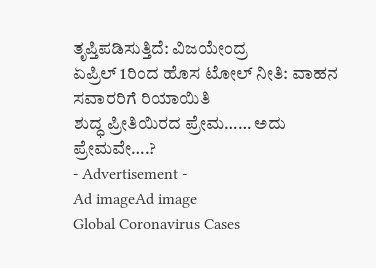ತೃಪ್ತಿಪಡಿಸುತ್ತಿದೆ: ವಿಜಯೇಂದ್ರ
ಏಪ್ರಿಲ್ 1ರಿಂದ ಹೊಸ ಟೋಲ್ ನೀತಿ: ವಾಹನ ಸವಾರರಿಗೆ ರಿಯಾಯಿತಿ
ಶುದ್ಧ ಪ್ರೀತಿಯಿರದ ಪ್ರೇಮ…… ಅದು ಪ್ರೇಮವೇ….?
- Advertisement -
Ad imageAd image
Global Coronavirus Cases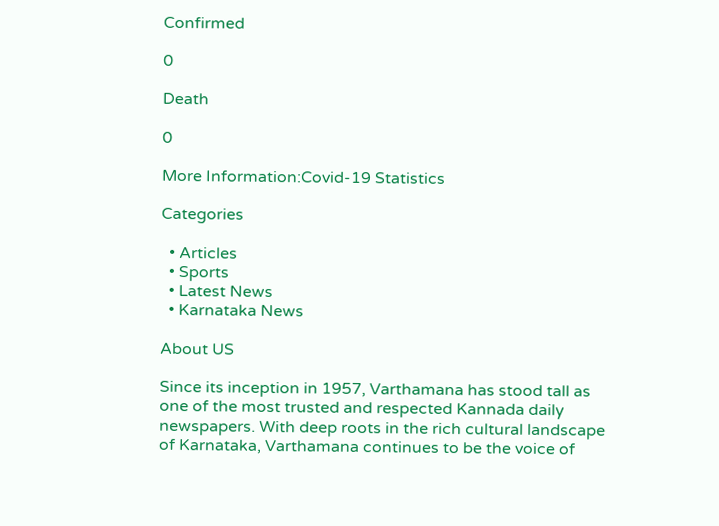Confirmed

0

Death

0

More Information:Covid-19 Statistics

Categories

  • Articles
  • Sports
  • Latest News
  • Karnataka News

About US

Since its inception in 1957, Varthamana has stood tall as one of the most trusted and respected Kannada daily newspapers. With deep roots in the rich cultural landscape of Karnataka, Varthamana continues to be the voice of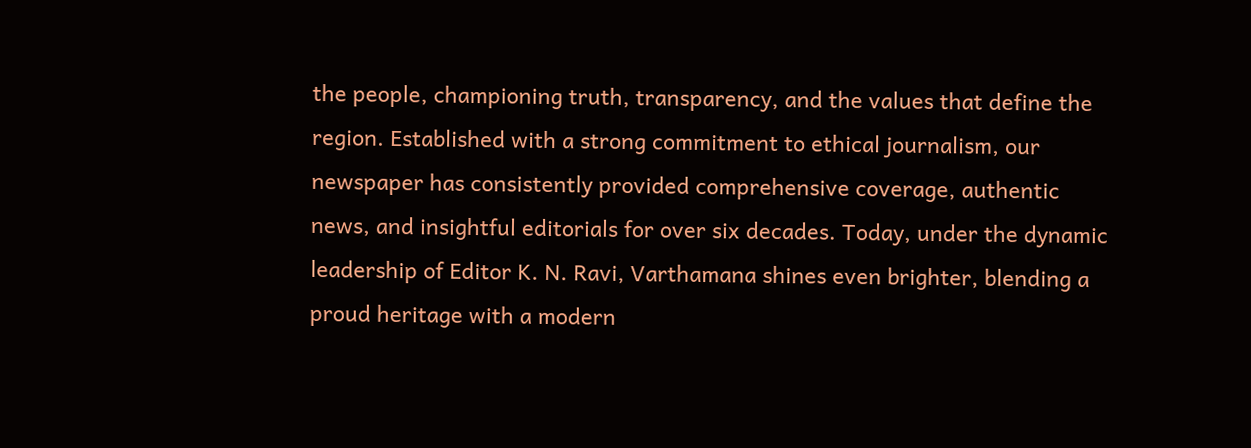the people, championing truth, transparency, and the values that define the region. Established with a strong commitment to ethical journalism, our newspaper has consistently provided comprehensive coverage, authentic news, and insightful editorials for over six decades. Today, under the dynamic leadership of Editor K. N. Ravi, Varthamana shines even brighter, blending a proud heritage with a modern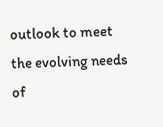outlook to meet the evolving needs of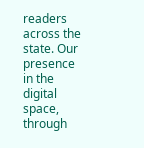readers across the state. Our presence in the digital space, through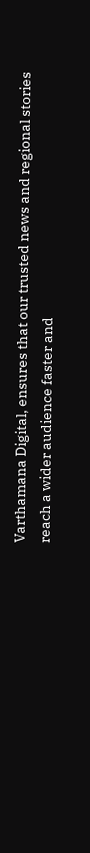Varthamana Digital, ensures that our trusted news and regional stories reach a wider audience faster and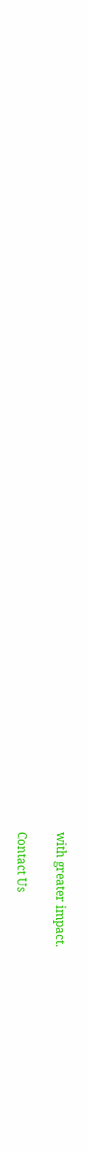with greater impact.

Contact Us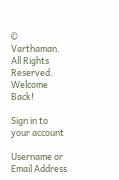© Varthaman. All Rights Reserved.
Welcome Back!

Sign in to your account

Username or Email Address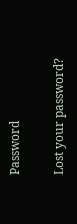Password

Lost your password?